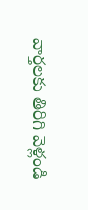వార్తలకు తిరిగి వెళ్లండి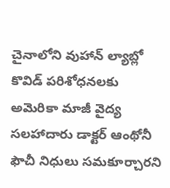చైనాలోని వుహాన్ ల్యాబ్లో కొవిడ్ పరిశోధనలకు అమెరికా మాజీ వైద్య సలహాదారు డాక్టర్ ఆంథోనీ ఫౌచీ నిధులు సమకూర్చారని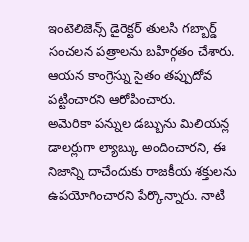ఇంటెలిజెన్స్ డైరెక్టర్ తులసి గబ్బార్డ్ సంచలన పత్రాలను బహిర్గతం చేశారు. ఆయన కాంగ్రెస్ను సైతం తప్పుదోవ పట్టించారని ఆరోపించారు.
అమెరికా పన్నుల డబ్బును మిలియన్ల డాలర్లుగా ల్యాబ్కు అందించారని, ఈ నిజాన్ని దాచేందుకు రాజకీయ శక్తులను ఉపయోగించారని పేర్కొన్నారు. నాటి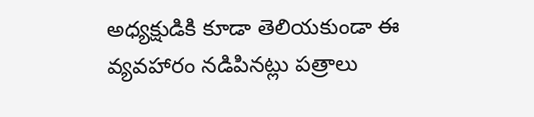అధ్యక్షుడికి కూడా తెలియకుండా ఈ వ్యవహారం నడిపినట్లు పత్రాలు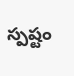స్పష్టం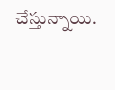చేస్తున్నాయి.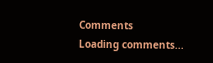Comments
Loading comments...